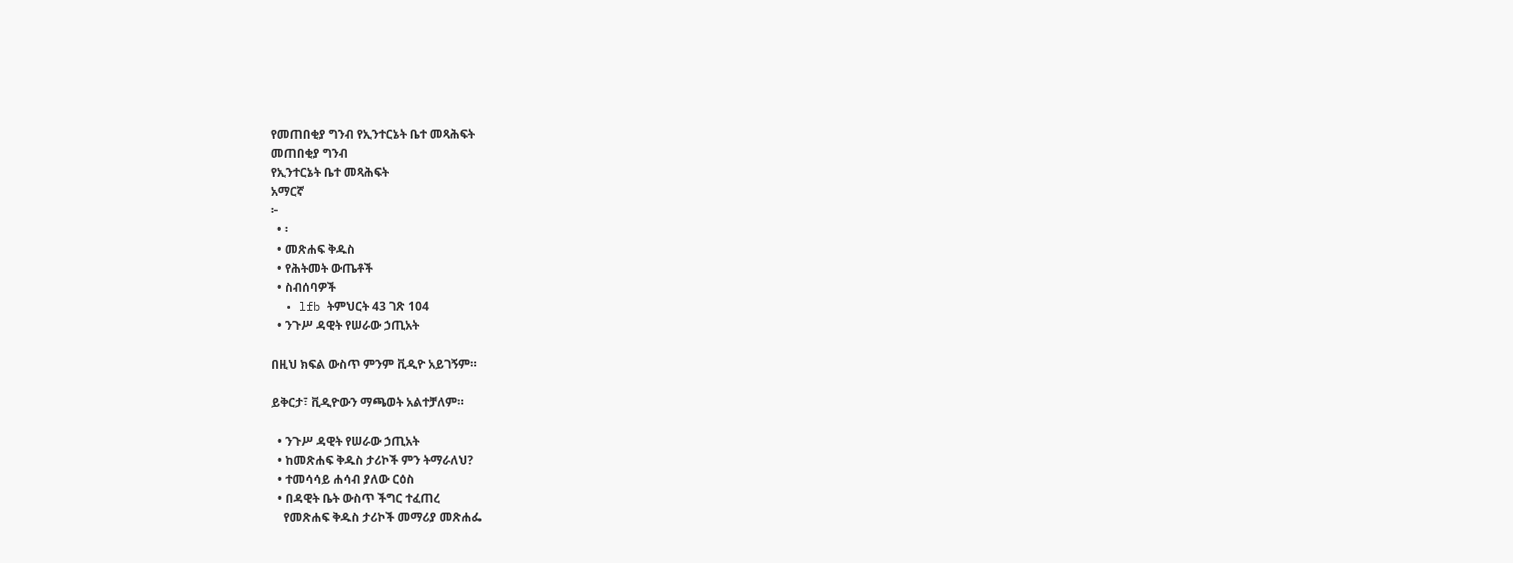የመጠበቂያ ግንብ የኢንተርኔት ቤተ መጻሕፍት
መጠበቂያ ግንብ
የኢንተርኔት ቤተ መጻሕፍት
አማርኛ
፦
  • ፡
  • መጽሐፍ ቅዱስ
  • የሕትመት ውጤቶች
  • ስብሰባዎች
  • lfb ትምህርት 43 ገጽ 104
  • ንጉሥ ዳዊት የሠራው ኃጢአት

በዚህ ክፍል ውስጥ ምንም ቪዲዮ አይገኝም።

ይቅርታ፣ ቪዲዮውን ማጫወት አልተቻለም።

  • ንጉሥ ዳዊት የሠራው ኃጢአት
  • ከመጽሐፍ ቅዱስ ታሪኮች ምን ትማራለህ?
  • ተመሳሳይ ሐሳብ ያለው ርዕስ
  • በዳዊት ቤት ውስጥ ችግር ተፈጠረ
    የመጽሐፍ ቅዱስ ታሪኮች መማሪያ መጽሐፌ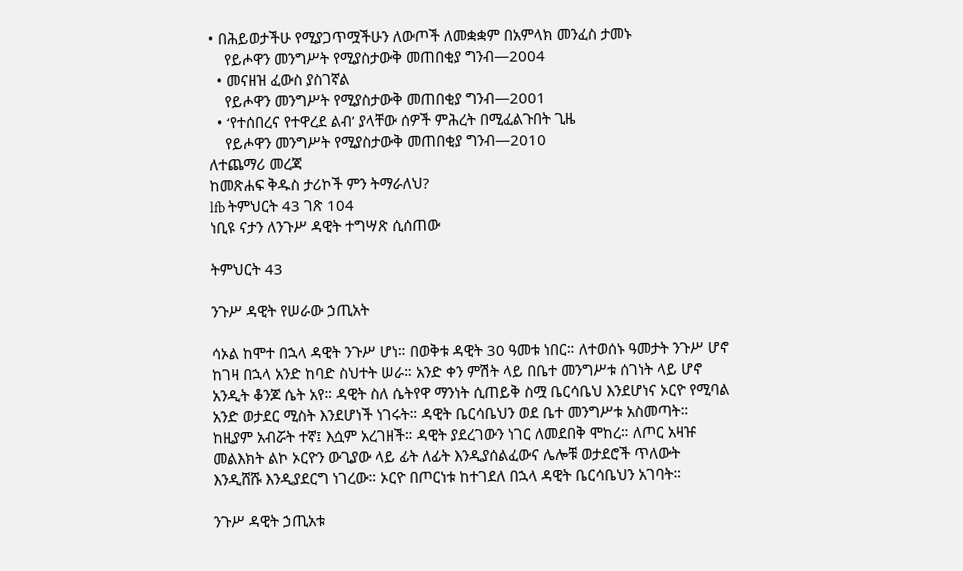• በሕይወታችሁ የሚያጋጥሟችሁን ለውጦች ለመቋቋም በአምላክ መንፈስ ታመኑ
    የይሖዋን መንግሥት የሚያስታውቅ መጠበቂያ ግንብ—2004
  • መናዘዝ ፈውስ ያስገኛል
    የይሖዋን መንግሥት የሚያስታውቅ መጠበቂያ ግንብ—2001
  • ‘የተሰበረና የተዋረደ ልብ’ ያላቸው ሰዎች ምሕረት በሚፈልጉበት ጊዜ
    የይሖዋን መንግሥት የሚያስታውቅ መጠበቂያ ግንብ—2010
ለተጨማሪ መረጃ
ከመጽሐፍ ቅዱስ ታሪኮች ምን ትማራለህ?
lfb ትምህርት 43 ገጽ 104
ነቢዩ ናታን ለንጉሥ ዳዊት ተግሣጽ ሲሰጠው

ትምህርት 43

ንጉሥ ዳዊት የሠራው ኃጢአት

ሳኦል ከሞተ በኋላ ዳዊት ንጉሥ ሆነ። በወቅቱ ዳዊት 30 ዓመቱ ነበር። ለተወሰኑ ዓመታት ንጉሥ ሆኖ ከገዛ በኋላ አንድ ከባድ ስህተት ሠራ። አንድ ቀን ምሽት ላይ በቤተ መንግሥቱ ሰገነት ላይ ሆኖ አንዲት ቆንጆ ሴት አየ። ዳዊት ስለ ሴትየዋ ማንነት ሲጠይቅ ስሟ ቤርሳቤህ እንደሆነና ኦርዮ የሚባል አንድ ወታደር ሚስት እንደሆነች ነገሩት። ዳዊት ቤርሳቤህን ወደ ቤተ መንግሥቱ አስመጣት። ከዚያም አብሯት ተኛ፤ እሷም አረገዘች። ዳዊት ያደረገውን ነገር ለመደበቅ ሞከረ። ለጦር አዛዡ መልእክት ልኮ ኦርዮን ውጊያው ላይ ፊት ለፊት እንዲያሰልፈውና ሌሎቹ ወታደሮች ጥለውት እንዲሸሹ እንዲያደርግ ነገረው። ኦርዮ በጦርነቱ ከተገደለ በኋላ ዳዊት ቤርሳቤህን አገባት።

ንጉሥ ዳዊት ኃጢአቱ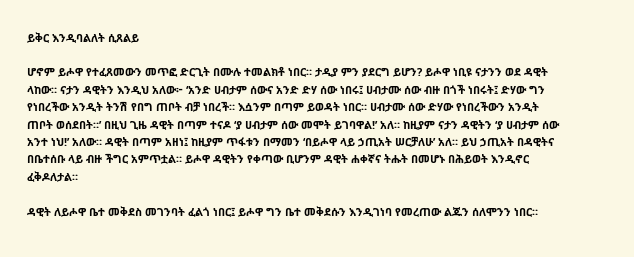ይቅር እንዲባልለት ሲጸልይ

ሆኖም ይሖዋ የተፈጸመውን መጥፎ ድርጊት በሙሉ ተመልክቶ ነበር። ታዲያ ምን ያደርግ ይሆን? ይሖዋ ነቢዩ ናታንን ወደ ዳዊት ላከው። ናታን ዳዊትን እንዲህ አለው፦ ‘አንድ ሀብታም ሰውና አንድ ድሃ ሰው ነበሩ፤ ሀብታሙ ሰው ብዙ በጎች ነበሩት፤ ድሃው ግን የነበረችው አንዲት ትንሽ የበግ ጠቦት ብቻ ነበረች። እሷንም በጣም ይወዳት ነበር። ሀብታሙ ሰው ድሃው የነበረችውን አንዲት ጠቦት ወሰደበት።’ በዚህ ጊዜ ዳዊት በጣም ተናዶ ‘ያ ሀብታም ሰው መሞት ይገባዋል!’ አለ። ከዚያም ናታን ዳዊትን ‘ያ ሀብታም ሰው አንተ ነህ!’ አለው። ዳዊት በጣም አዘነ፤ ከዚያም ጥፋቱን በማመን ‘በይሖዋ ላይ ኃጢአት ሠርቻለሁ’ አለ። ይህ ኃጢአት በዳዊትና በቤተሰቡ ላይ ብዙ ችግር አምጥቷል። ይሖዋ ዳዊትን የቀጣው ቢሆንም ዳዊት ሐቀኛና ትሑት በመሆኑ በሕይወት እንዲኖር ፈቅዶለታል።

ዳዊት ለይሖዋ ቤተ መቅደስ መገንባት ፈልጎ ነበር፤ ይሖዋ ግን ቤተ መቅደሱን እንዲገነባ የመረጠው ልጁን ሰለሞንን ነበር።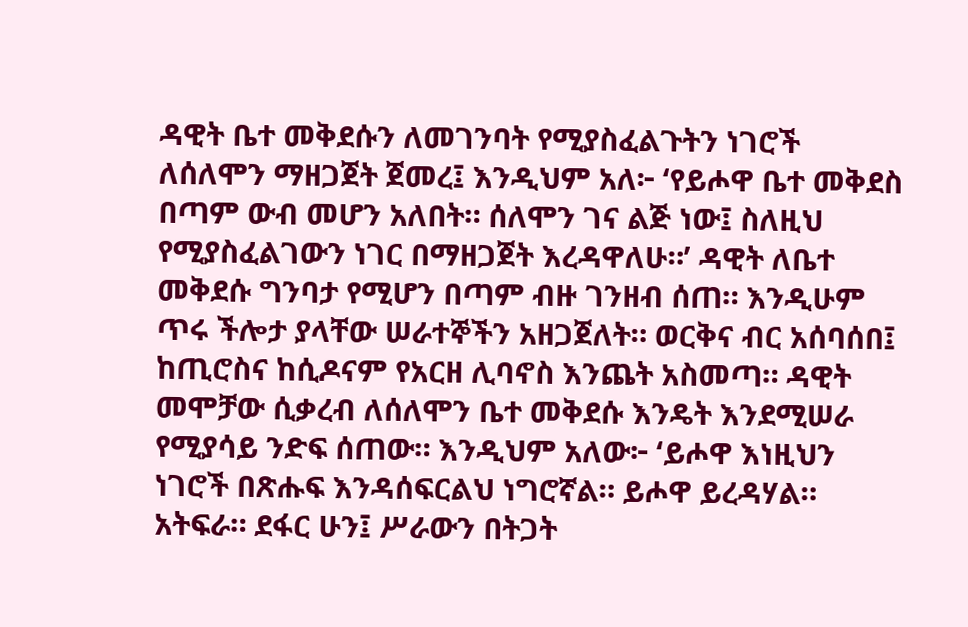ዳዊት ቤተ መቅደሱን ለመገንባት የሚያስፈልጉትን ነገሮች ለሰለሞን ማዘጋጀት ጀመረ፤ እንዲህም አለ፦ ‘የይሖዋ ቤተ መቅደስ በጣም ውብ መሆን አለበት። ሰለሞን ገና ልጅ ነው፤ ስለዚህ የሚያስፈልገውን ነገር በማዘጋጀት እረዳዋለሁ።’ ዳዊት ለቤተ መቅደሱ ግንባታ የሚሆን በጣም ብዙ ገንዘብ ሰጠ። እንዲሁም ጥሩ ችሎታ ያላቸው ሠራተኞችን አዘጋጀለት። ወርቅና ብር አሰባሰበ፤ ከጢሮስና ከሲዶናም የአርዘ ሊባኖስ እንጨት አስመጣ። ዳዊት መሞቻው ሲቃረብ ለሰለሞን ቤተ መቅደሱ እንዴት እንደሚሠራ የሚያሳይ ንድፍ ሰጠው። እንዲህም አለው፦ ‘ይሖዋ እነዚህን ነገሮች በጽሑፍ እንዳሰፍርልህ ነግሮኛል። ይሖዋ ይረዳሃል። አትፍራ። ደፋር ሁን፤ ሥራውን በትጋት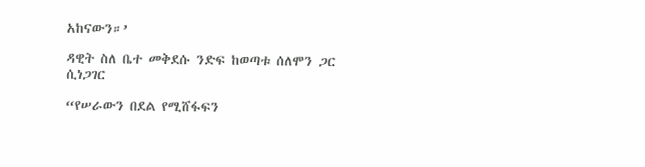አከናውን።’

ዳዊት ስለ ቤተ መቅደሱ ንድፍ ከወጣቱ ሰለሞን ጋር ሲነጋገር

“የሠራውን በደል የሚሸፋፍን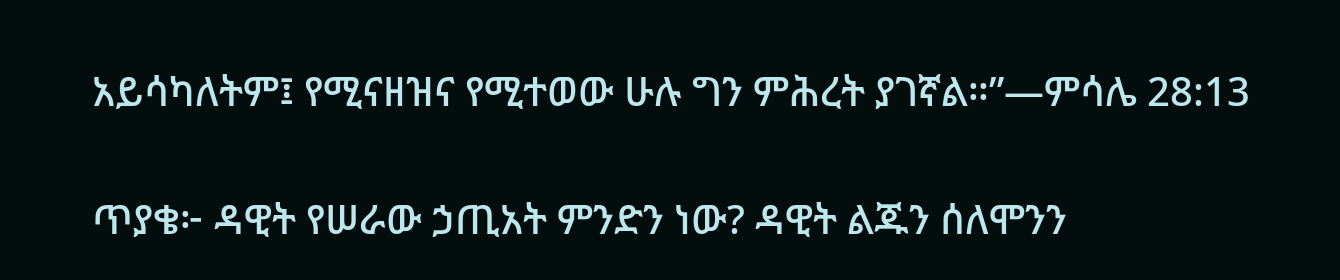አይሳካለትም፤ የሚናዘዝና የሚተወው ሁሉ ግን ምሕረት ያገኛል።”—ምሳሌ 28:13

ጥያቄ፦ ዳዊት የሠራው ኃጢአት ምንድን ነው? ዳዊት ልጁን ሰለሞንን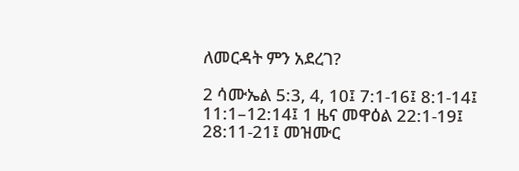ለመርዳት ምን አደረገ?

2 ሳሙኤል 5:3, 4, 10፤ 7:1-16፤ 8:1-14፤ 11:1–12:14፤ 1 ዜና መዋዕል 22:1-19፤ 28:11-21፤ መዝሙር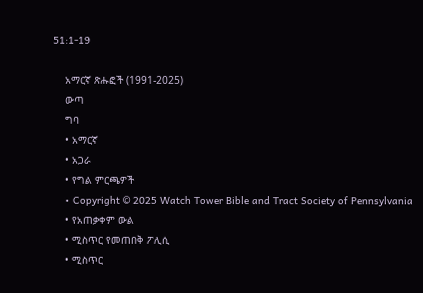51:1-19

    አማርኛ ጽሑፎች (1991-2025)
    ውጣ
    ግባ
    • አማርኛ
    • አጋራ
    • የግል ምርጫዎች
    • Copyright © 2025 Watch Tower Bible and Tract Society of Pennsylvania
    • የአጠቃቀም ውል
    • ሚስጥር የመጠበቅ ፖሊሲ
    • ሚስጥር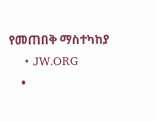የመጠበቅ ማስተካከያ
    • JW.ORG
    •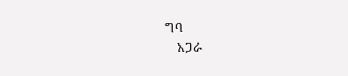ግባ
    አጋራ